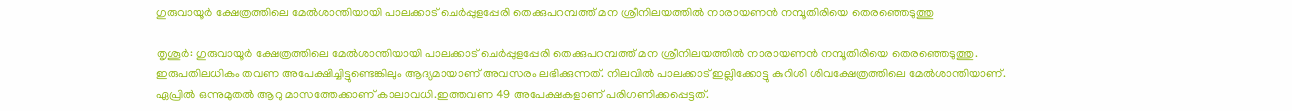ഗുരുവായൂര്‍ ക്ഷേത്രത്തിലെ മേല്‍ശാന്തിയായി പാലക്കാട് ചെര്‍പ്പുളപ്പേരി തെക്കുപറമ്പത്ത് മന ശ്രീനിലയത്തില്‍ നാരായണന്‍ നമ്പൂതിരിയെ തെരഞ്ഞെടുത്തു

തൃശൂര്‍: ഗുരുവായൂര്‍ ക്ഷേത്രത്തിലെ മേല്‍ശാന്തിയായി പാലക്കാട് ചെര്‍പ്പുളപ്പേരി തെക്കുപറമ്പത്ത് മന ശ്രീനിലയത്തില്‍ നാരായണന്‍ നമ്പൂതിരിയെ തെരഞ്ഞെടുത്തു. ഇരുപതിലധികം തവണ അപേക്ഷിച്ചിട്ടുണ്ടെങ്കിലും ആദ്യമായാണ് അവസരം ലഭിക്കുന്നത്. നിലവില്‍ പാലക്കാട് ഇല്ലിക്കോട്ടു കുറിശി ശിവക്ഷേത്രത്തിലെ മേല്‍ശാന്തിയാണ്. ഏപ്രില്‍ ഒന്നുമുതല്‍ ആറു മാസത്തേക്കാണ് കാലാവധി.ഇത്തവണ 49 അപേക്ഷകളാണ് പരിഗണിക്കപ്പെട്ടത്.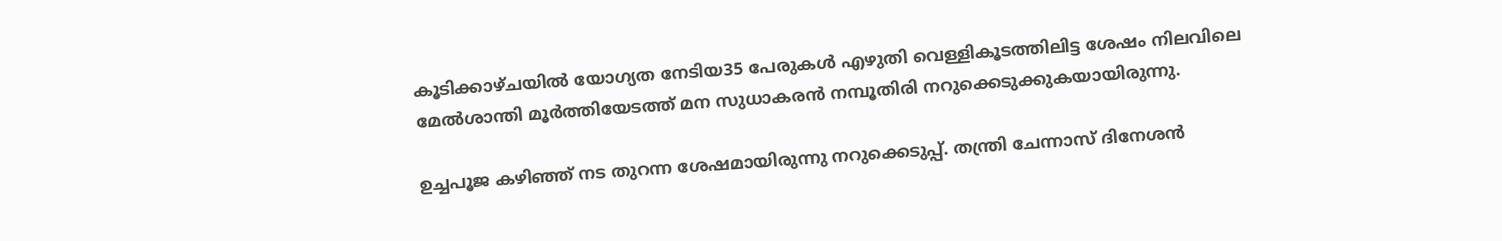കൂടിക്കാഴ്ചയില്‍ യോഗ്യത നേടിയ35 പേരുകള്‍ എഴുതി വെള്ളികൂടത്തിലിട്ട ശേഷം നിലവിലെ മേല്‍ശാന്തി മൂര്‍ത്തിയേടത്ത് മന സുധാകരന്‍ നമ്പൂതിരി നറുക്കെടുക്കുകയായിരുന്നു.

ഉച്ചപൂജ കഴിഞ്ഞ് നട തുറന്ന ശേഷമായിരുന്നു നറുക്കെടുപ്പ്. തന്ത്രി ചേന്നാസ് ദിനേശന്‍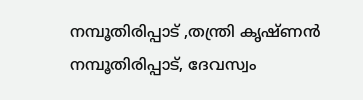നമ്പൂതിരിപ്പാട് ,തന്ത്രി കൃഷ്ണന്‍ നമ്പൂതിരിപ്പാട്, ദേവസ്വം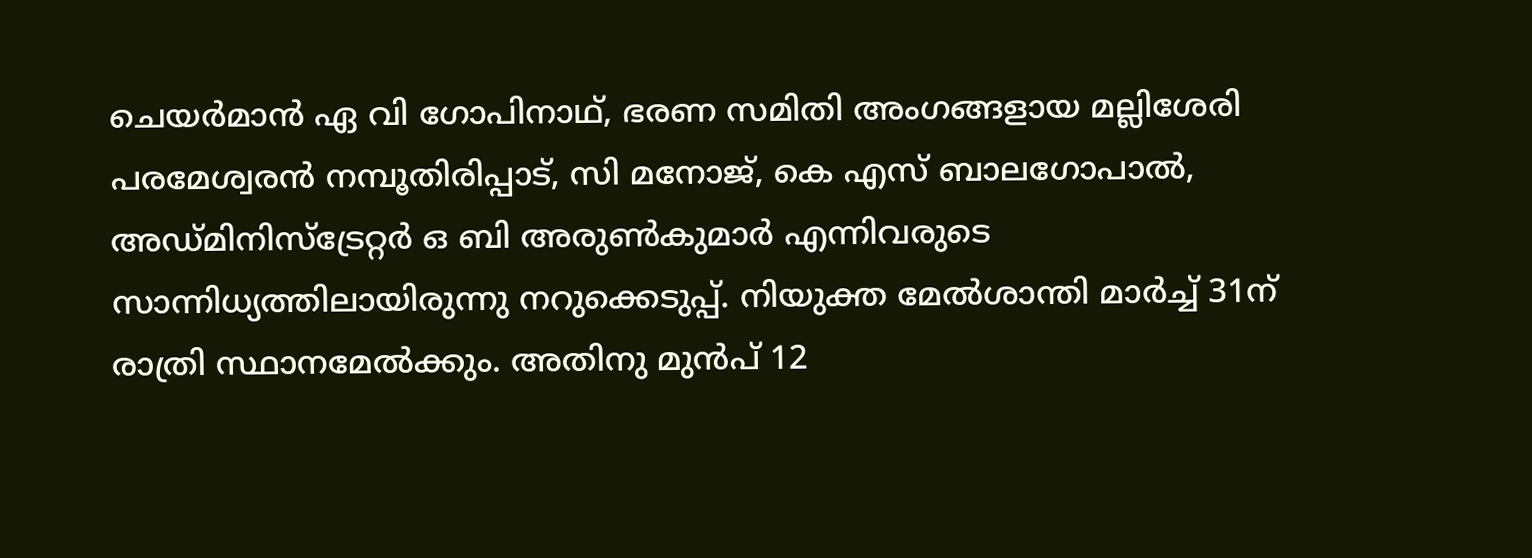ചെയര്‍മാന്‍ ഏ വി ഗോപിനാഥ്, ഭരണ സമിതി അംഗങ്ങളായ മല്ലിശേരി പരമേശ്വരന്‍ നമ്പൂതിരിപ്പാട്, സി മനോജ്, കെ എസ് ബാലഗോപാല്‍, അഡ്മിനിസ്‌ട്രേറ്റര്‍ ഒ ബി അരുണ്‍കുമാര്‍ എന്നിവരുടെ സാന്നിധ്യത്തിലായിരുന്നു നറുക്കെടുപ്പ്. നിയുക്ത മേല്‍ശാന്തി മാര്‍ച്ച് 31ന് രാത്രി സ്ഥാനമേല്‍ക്കും. അതിനു മുന്‍പ് 12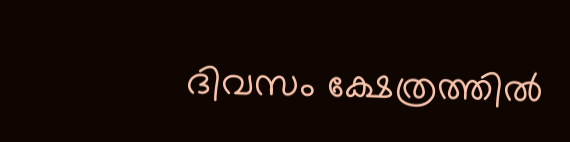ദിവസം ക്ഷേത്രത്തില്‍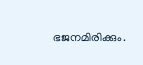ഭജനമിരിക്കും.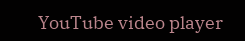YouTube video player